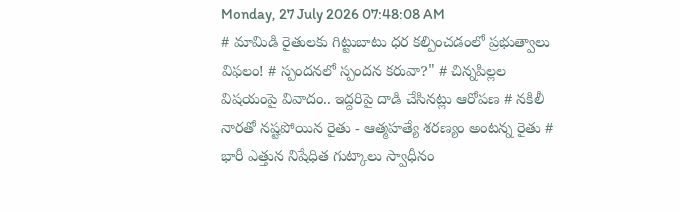Monday, 27 July 2026 07:48:08 AM
# మామిడి రైతులకు గిట్టుబాటు ధర కల్పించడంలో ప్రభుత్వాలు విఫలం! # స్పందనలో స్పందన కరువా?" # చిన్నపిల్లల విషయంపై వివాదం.. ఇద్దరిపై దాడి చేసినట్లు ఆరోపణ # నకిలీ నారతో నష్టపోయిన రైతు - ఆత్మహత్యే శరణ్యం అంటన్న రైతు # భారీ ఎత్తున నిషేధిత గుట్కాలు స్వాధీనం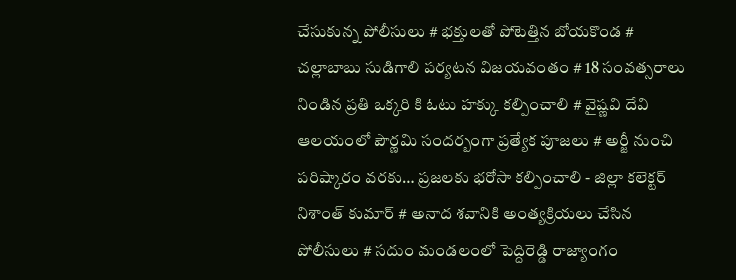చేసుకున్న పోలీసులు # భక్తులతో పోటెత్తిన బోయకొండ # చల్లాబాబు సుడిగాలి పర్యటన విజయవంతం # 18 సంవత్సరాలు నిండిన ప్రతి ఒక్కరి కి ఓటు హక్కు కల్పించాలి # వైష్ణవి దేవి ఆలయంలో పౌర్ణమి సందర్బంగా ప్రత్యేక పూజలు # అర్జీ నుంచి పరిష్కారం వరకు… ప్రజలకు భరోసా కల్పించాలి - జిల్లా కలెక్టర్ నిశాంత్ కుమార్ # అనాద శవానికి అంత్యక్రియలు చేసిన పోలీసులు # సదుం మండలంలో పెద్దిరెడ్డి రాజ్యాంగం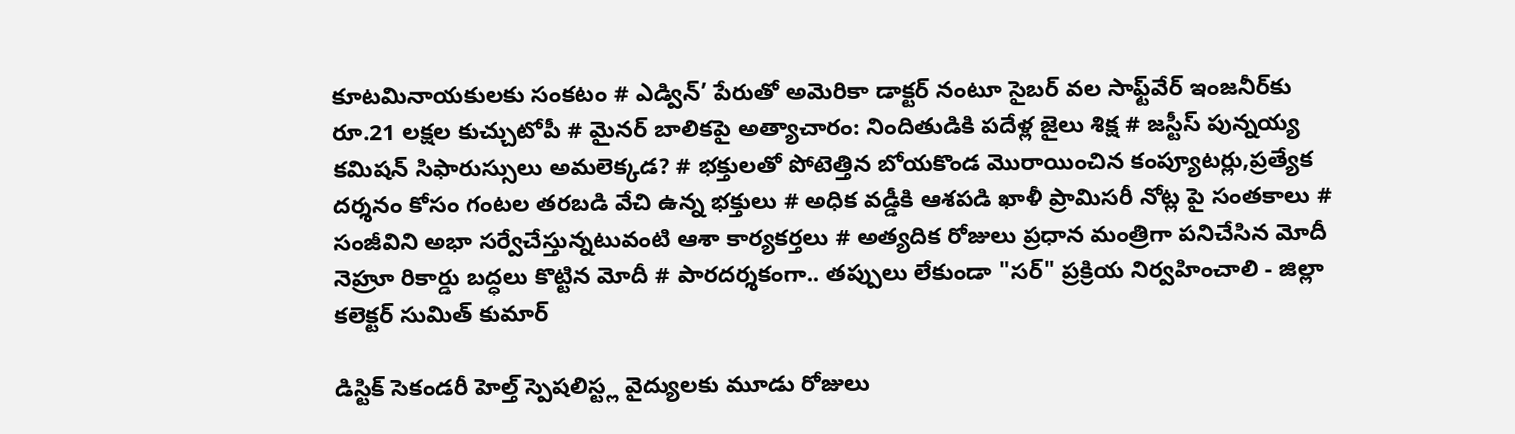కూటమినాయకులకు సంకటం # ఎడ్విన్’ పేరుతో అమెరికా డాక్టర్ నంటూ సైబర్ వల సాఫ్ట్‌వేర్ ఇంజనీర్‌కు రూ.21 లక్షల కుచ్చుటోపీ # మైనర్ బాలికపై అత్యాచారం: నిందితుడికి పదేళ్ల జైలు శిక్ష # జస్టీస్ పున్నయ్య కమిషన్ సిఫారుస్సులు అమలెక్కడ? # భక్తులతో పోటెత్తిన బోయకొండ మొరాయించిన కంప్యూటర్లు,ప్రత్యేక దర్శనం కోసం గంటల తరబడి వేచి ఉన్న భక్తులు # అధిక వడ్డీకి ఆశపడి ఖాళీ ప్రామిసరీ నోట్ల పై సంతకాలు # సంజీవిని అభా సర్వేచేస్తున్నటువంటి ఆశా కార్యకర్తలు # అత్యదిక రోజులు ప్రధాన మంత్రిగా పనిచేసిన మోదీ నెహ్రూ రికార్డు బద్ధలు కొట్టిన మోదీ # పారదర్శకంగా.. తప్పులు లేకుండా "సర్" ప్రక్రియ నిర్వహించాలి - జిల్లా కలెక్టర్ సుమిత్ కుమార్

డిస్టిక్ సెకండరీ హెల్త్ స్పెషలిస్ట్ల వైద్యులకు మూడు రోజులు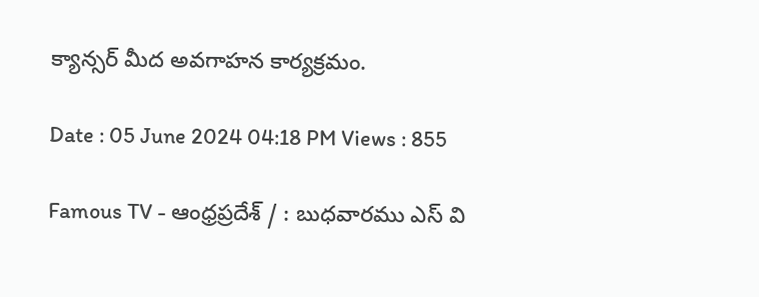క్యాన్సర్ మీద అవగాహన కార్యక్రమం.

Date : 05 June 2024 04:18 PM Views : 855

Famous TV - ఆంధ్రప్రదేశ్ / : బుధవారము ఎస్ వి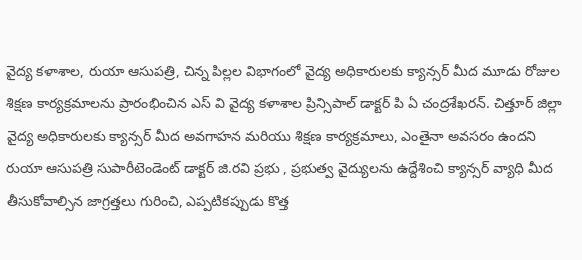వైద్య కళాశాల, రుయా ఆసుపత్రి, చిన్న పిల్లల విభాగంలో వైద్య అధికారులకు క్యాన్సర్ మీద మూడు రోజుల శిక్షణ కార్యక్రమాలను ప్రారంభించిన ఎస్ వి వైద్య కళాశాల ప్రిన్సిపాల్ డాక్టర్ పి ఏ చంద్రశేఖరన్. చిత్తూర్ జిల్లా వైద్య అధికారులకు క్యాన్సర్ మీద అవగాహన మరియు శిక్షణ కార్యక్రమాలు, ఎంతైనా అవసరం ఉందని రుయా ఆసుపత్రి సుపారీటెండెంట్ డాక్టర్ జి.రవి ప్రభు , ప్రభుత్వ వైద్యులను ఉద్దేశించి క్యాన్సర్ వ్యాధి మీద తీసుకోవాల్సిన జాగ్రత్తలు గురించి, ఎప్పటికప్పుడు కొత్త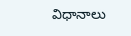విధానాలు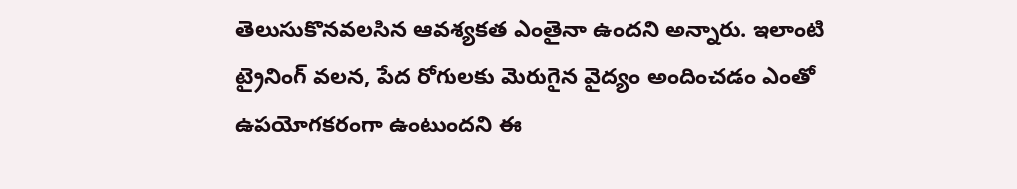తెలుసుకొనవలసిన ఆవశ్యకత ఎంతైనా ఉందని అన్నారు. ఇలాంటి ట్రైనింగ్ వలన, పేద రోగులకు మెరుగైన వైద్యం అందించడం ఎంతో ఉపయోగకరంగా ఉంటుందని ఈ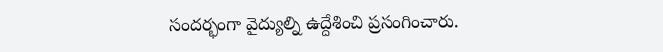సందర్భంగా వైద్యుల్ని ఉద్దేశించి ప్రసంగించారు.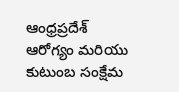ఆంధ్రప్రదేశ్ ఆరోగ్యం మరియు కుటుంబ సంక్షేమ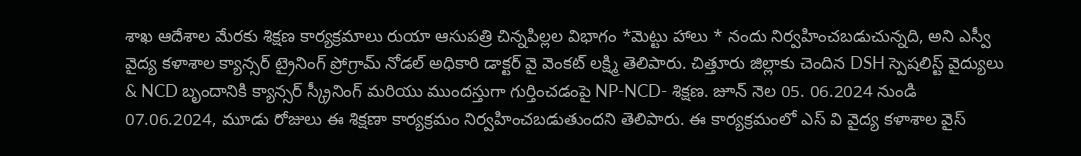శాఖ ఆదేశాల మేరకు శిక్షణ కార్యక్రమాలు రుయా ఆసుపత్రి చిన్నపిల్లల విభాగం *మెట్టు హాలు * నందు నిర్వహించబడుచున్నది, అని ఎస్వీ వైద్య కళాశాల క్యాన్సర్ ట్రైనింగ్ ప్రోగ్రామ్ నోడల్ అధికారి డాక్టర్ వై వెంకట్ లక్ష్మి తెలిపారు. చిత్తూరు జిల్లాకు చెందిన DSH స్పెషలిస్ట్ వైద్యులు & NCD బృందానికి క్యాన్సర్ స్క్రీనింగ్ మరియు ముందస్తుగా గుర్తించడంపై NP-NCD- శిక్షణ. జూన్ నెల 05. 06.2024 నుండి 07.06.2024, మూడు రోజులు ఈ శిక్షణా కార్యక్రమం నిర్వహించబడుతుందని తెలిపారు. ఈ కార్యక్రమంలో ఎస్ వి వైద్య కళాశాల వైస్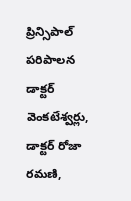ప్రిన్సిపాల్ పరిపాలన డాక్టర్ వెంకటేశ్వర్లు, డాక్టర్ రోజా రమణి,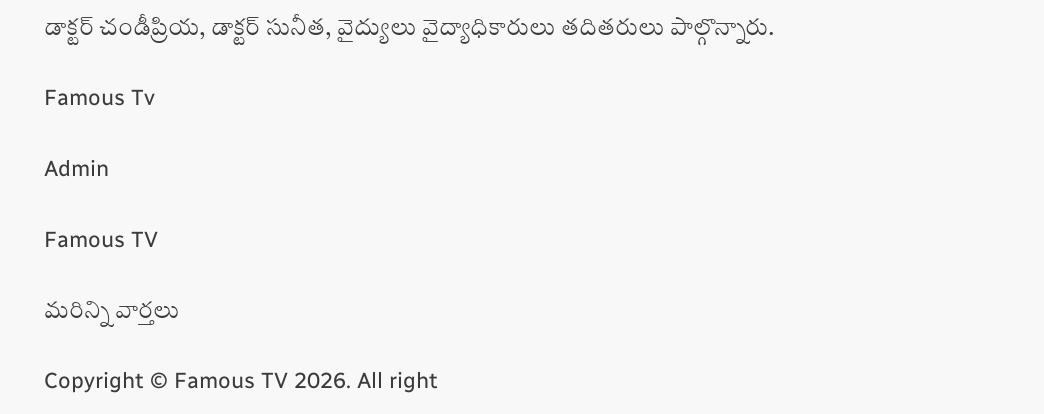డాక్టర్ చండీప్రియ, డాక్టర్ సునీత, వైద్యులు వైద్యాధికారులు తదితరులు పాల్గొన్నారు.

Famous Tv

Admin

Famous TV

మరిన్ని వార్తలు

Copyright © Famous TV 2026. All right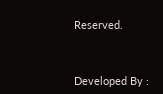Reserved.



Developed By :